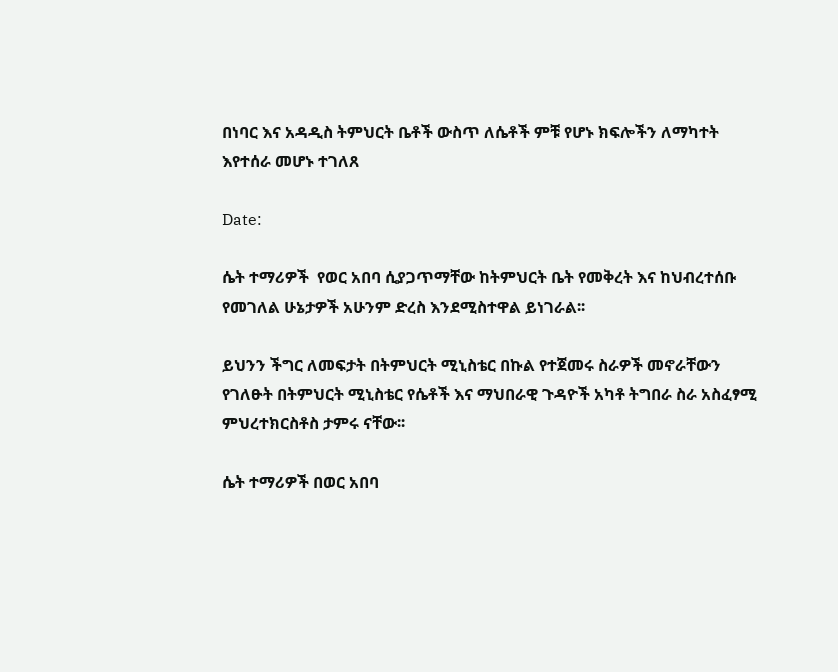በነባር እና አዳዲስ ትምህርት ቤቶች ውስጥ ለሴቶች ምቹ የሆኑ ክፍሎችን ለማካተት እየተሰራ መሆኑ ተገለጸ

Date:

ሴት ተማሪዎች  የወር አበባ ሲያጋጥማቸው ከትምህርት ቤት የመቅረት እና ከህብረተሰቡ የመገለል ሁኔታዎች አሁንም ድረስ እንደሚስተዋል ይነገራል፡፡

ይህንን ችግር ለመፍታት በትምህርት ሚኒስቴር በኩል የተጀመሩ ስራዎች መኖራቸውን የገለፁት በትምህርት ሚኒስቴር የሴቶች እና ማህበራዊ ጉዳዮች አካቶ ትግበራ ስራ አስፈፃሚ ምህረተክርስቶስ ታምሩ ናቸው፡፡

ሴት ተማሪዎች በወር አበባ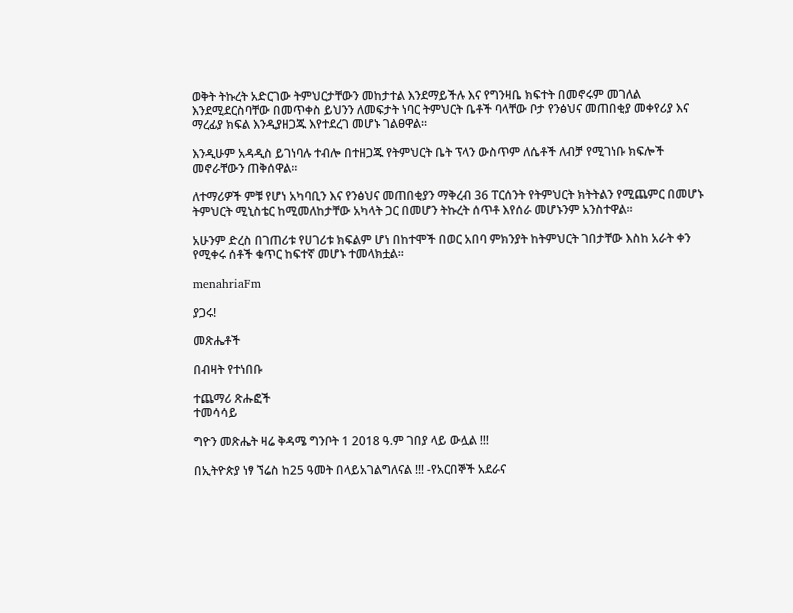ወቅት ትኩረት አድርገው ትምህርታቸውን መከታተል እንደማይችሉ እና የግንዛቤ ክፍተት በመኖሩም መገለል እንደሚደርስባቸው በመጥቀስ ይህንን ለመፍታት ነባር ትምህርት ቤቶች ባላቸው ቦታ የንፅህና መጠበቂያ መቀየሪያ እና ማረፊያ ክፍል እንዲያዘጋጁ እየተደረገ መሆኑ ገልፀዋል፡፡

እንዲሁም አዳዲስ ይገነባሉ ተብሎ በተዘጋጁ የትምህርት ቤት ፕላን ውስጥም ለሴቶች ለብቻ የሚገነቡ ክፍሎች መኖራቸውን ጠቅሰዋል፡፡

ለተማሪዎች ምቹ የሆነ አካባቢን እና የንፅህና መጠበቂያን ማቅረብ 36 ፐርሰንት የትምህርት ክትትልን የሚጨምር በመሆኑ ትምህርት ሚኒስቴር ከሚመለከታቸው አካላት ጋር በመሆን ትኩረት ሰጥቶ እየሰራ መሆኑንም አንስተዋል፡፡

አሁንም ድረስ በገጠሪቱ የሀገሪቱ ክፍልም ሆነ በከተሞች በወር አበባ ምክንያት ከትምህርት ገበታቸው እስከ አራት ቀን የሚቀሩ ሰቶች ቁጥር ከፍተኛ መሆኑ ተመላክቷል፡፡

menahriaFm

ያጋሩ!

መጽሔቶች

በብዛት የተነበቡ

ተጨማሪ ጽሑፎች
ተመሳሳይ

ግዮን መጽሔት ዛሬ ቅዳሜ ግንቦት 1 2018 ዓ.ም ገበያ ላይ ውሏል !!!

በኢትዮጵያ ነፃ ኘሬስ ከ25 ዓመት በላይአገልግለናል !!! -የአርበኞች አደራና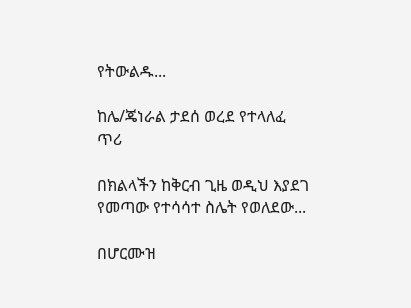የትውልዱ...

ከሌ/ጄነራል ታደሰ ወረደ የተላለፈ ጥሪ

በክልላችን ከቅርብ ጊዜ ወዲህ እያደገ የመጣው የተሳሳተ ስሌት የወለደው...

በሆርሙዝ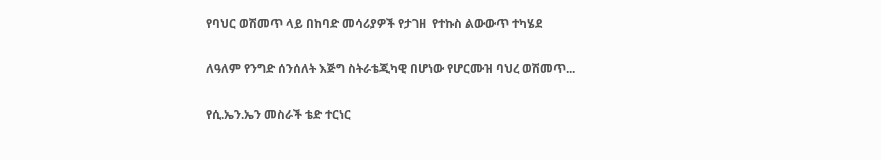የባህር ወሽመጥ ላይ በከባድ መሳሪያዎች የታገዘ  የተኩስ ልውውጥ ተካሄደ

ለዓለም የንግድ ሰንሰለት እጅግ ስትራቴጂካዊ በሆነው የሆርሙዝ ባህረ ወሽመጥ...

የሲ.ኤን.ኤን መስራች ቴድ ተርነር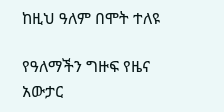ከዚህ ዓለም በሞት ተለዩ

የዓለማችን ግዙፍ የዜና አውታር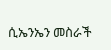ሲኤንኤን መስራች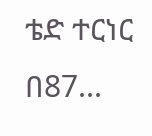ቴድ ተርነር በ87...